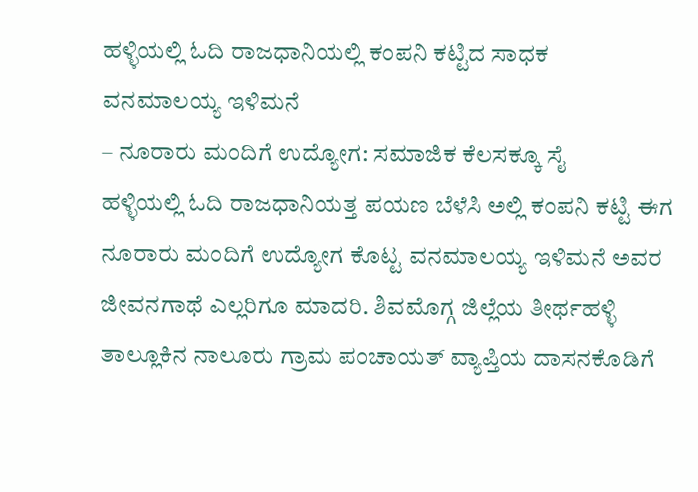ಹಳ್ಳಿಯಲ್ಲಿ ಓದಿ ರಾಜಧಾನಿಯಲ್ಲಿ ಕಂಪನಿ ಕಟ್ಟಿದ ಸಾಧಕ
ವನಮಾಲಯ್ಯ ಇಳಿಮನೆ
– ನೂರಾರು ಮಂದಿಗೆ ಉದ್ಯೋಗ: ಸಮಾಜಿಕ ಕೆಲಸಕ್ಕೂ ಸೈ
ಹಳ್ಳಿಯಲ್ಲಿ ಓದಿ ರಾಜಧಾನಿಯತ್ತ ಪಯಣ ಬೆಳೆಸಿ ಅಲ್ಲಿ ಕಂಪನಿ ಕಟ್ಟಿ ಈಗ ನೂರಾರು ಮಂದಿಗೆ ಉದ್ಯೋಗ ಕೊಟ್ಟ ವನಮಾಲಯ್ಯ ಇಳಿಮನೆ ಅವರ ಜೀವನಗಾಥೆ ಎಲ್ಲರಿಗೂ ಮಾದರಿ. ಶಿವಮೊಗ್ಗ ಜಿಲ್ಲೆಯ ತೀರ್ಥಹಳ್ಳಿ ತಾಲ್ಲೂಕಿನ ನಾಲೂರು ಗ್ರಾಮ ಪಂಚಾಯತ್ ವ್ಯಾಪ್ತಿಯ ದಾಸನಕೊಡಿಗೆ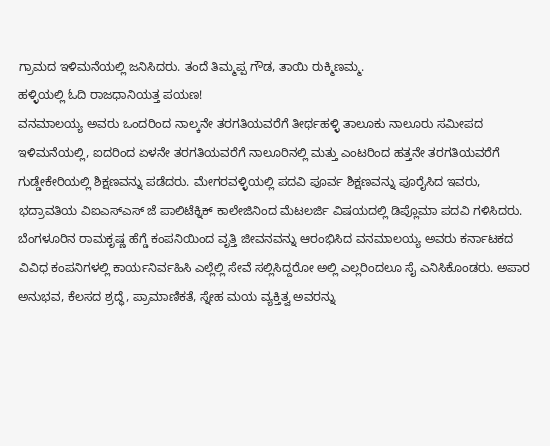ಗ್ರಾಮದ ಇಳಿಮನೆಯಲ್ಲಿ ಜನಿಸಿದರು. ತಂದೆ ತಿಮ್ಮಪ್ಪ ಗೌಡ, ತಾಯಿ ರುಕ್ಮಿಣಮ್ಮ.
ಹಳ್ಳಿಯಲ್ಲಿ ಓದಿ ರಾಜಧಾನಿಯತ್ತ ಪಯಣ!
ವನಮಾಲಯ್ಯ ಅವರು ಒಂದರಿಂದ ನಾಲ್ಕನೇ ತರಗತಿಯವರೆಗೆ ತೀರ್ಥಹಳ್ಳಿ ತಾಲೂಕು ನಾಲೂರು ಸಮೀಪದ ಇಳಿಮನೆಯಲ್ಲಿ, ಐದರಿಂದ ಏಳನೇ ತರಗತಿಯವರೆಗೆ ನಾಲೂರಿನಲ್ಲಿ ಮತ್ತು ಎಂಟರಿಂದ ಹತ್ತನೇ ತರಗತಿಯವರೆಗೆ ಗುಡ್ಡೇಕೇರಿಯಲ್ಲಿ ಶಿಕ್ಷಣವನ್ನು ಪಡೆದರು. ಮೇಗರವಳ್ಳಿಯಲ್ಲಿ ಪದವಿ ಪೂರ್ವ ಶಿಕ್ಷಣವನ್ನು ಪೂರೈಸಿದ ಇವರು, ಭದ್ರಾವತಿಯ ವಿಐಎಸ್ಎಸ್ ಜೆ ಪಾಲಿಟೆಕ್ನಿಕ್ ಕಾಲೇಜಿನಿಂದ ಮೆಟಲರ್ಜಿ ವಿಷಯದಲ್ಲಿ ಡಿಪ್ಲೊಮಾ ಪದವಿ ಗಳಿಸಿದರು.
ಬೆಂಗಳೂರಿನ ರಾಮಕೃಷ್ಣ ಹೆಗ್ಡೆ ಕಂಪನಿಯಿಂದ ವೃತ್ತಿ ಜೀವನವನ್ನು ಆರಂಭಿಸಿದ ವನಮಾಲಯ್ಯ ಅವರು ಕರ್ನಾಟಕದ ವಿವಿಧ ಕಂಪನಿಗಳಲ್ಲಿ ಕಾರ್ಯನಿರ್ವಹಿಸಿ ಎಲ್ಲೆಲ್ಲಿ ಸೇವೆ ಸಲ್ಲಿಸಿದ್ದರೋ ಅಲ್ಲಿ ಎಲ್ಲರಿಂದಲೂ ಸೈ ಎನಿಸಿಕೊಂಡರು. ಅಪಾರ ಅನುಭವ, ಕೆಲಸದ ಶ್ರದ್ಧೆ, ಪ್ರಾಮಾಣಿಕತೆ, ಸ್ನೇಹ ಮಯ ವ್ಯಕ್ತಿತ್ವ ಅವರನ್ನು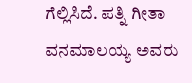ಗೆಲ್ಲಿಸಿದೆ. ಪತ್ನಿ ಗೀತಾ ವನಮಾಲಯ್ಯ ಅವರು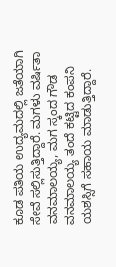ಕೂಡ ಪತಿಯ ಉದ್ಯಮದಲ್ಲಿ ಜತೆಯಾಗಿ ಸೇವೆ ಸಲ್ಲಿಸುತ್ತಿದ್ದಾರೆ. ಮಗಳು ವರ್ಷಿತಾ ವನಮಾಲಯ್ಯ, ಮಗ ಸ್ಕಂದ ಗೌಡ ವನಮಾಲಯ್ಯ ತಂದೆ ಕಟ್ಟಿದ ಕಂಪನಿ ಯಶಸ್ಸಿಗೆ ಸಹಾಯ ಮಾಡುತ್ತಿದ್ದಾರೆ.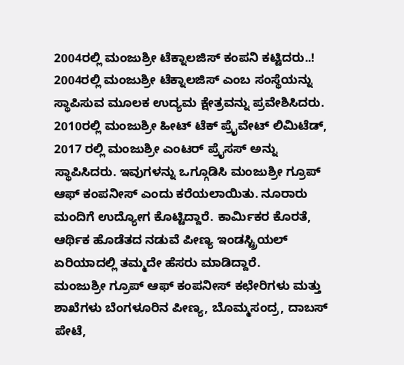2004ರಲ್ಲಿ ಮಂಜುಶ್ರೀ ಟೆಕ್ನಾಲಜಿಸ್ ಕಂಪನಿ ಕಟ್ಟಿದರು..!
2004ರಲ್ಲಿ ಮಂಜುಶ್ರೀ ಟೆಕ್ನಾಲಜಿಸ್ ಎಂಬ ಸಂಸ್ಥೆಯನ್ನು ಸ್ಥಾಪಿಸುವ ಮೂಲಕ ಉದ್ಯಮ ಕ್ಷೇತ್ರವನ್ನು ಪ್ರವೇಶಿಸಿದರು. 2010ರಲ್ಲಿ ಮಂಜುಶ್ರೀ ಹೀಟ್ ಟೆಕ್ ಪ್ರೈವೇಟ್ ಲಿಮಿಟೆಡ್, 2017 ರಲ್ಲಿ ಮಂಜುಶ್ರೀ ಎಂಟರ್ ಪ್ರೈಸಸ್ ಅನ್ನು ಸ್ಥಾಪಿಸಿದರು. ಇವುಗಳನ್ನು ಒಗ್ಗೂಡಿಸಿ ಮಂಜುಶ್ರೀ ಗ್ರೂಪ್ ಆಫ್ ಕಂಪನೀಸ್ ಎಂದು ಕರೆಯಲಾಯಿತು. ನೂರಾರು ಮಂದಿಗೆ ಉದ್ಯೋಗ ಕೊಟ್ಟಿದ್ದಾರೆ. ಕಾರ್ಮಿಕರ ಕೊರತೆ, ಆರ್ಥಿಕ ಹೊಡೆತದ ನಡುವೆ ಪೀಣ್ಯ ಇಂಡಸ್ಟ್ರಿಯಲ್ ಏರಿಯಾದಲ್ಲಿ ತಮ್ಮದೇ ಹೆಸರು ಮಾಡಿದ್ದಾರೆ.
ಮಂಜುಶ್ರೀ ಗ್ರೂಪ್ ಆಫ್ ಕಂಪನೀಸ್ ಕಛೇರಿಗಳು ಮತ್ತು ಶಾಖೆಗಳು ಬೆಂಗಳೂರಿನ ಪೀಣ್ಯ, ಬೊಮ್ಮಸಂದ್ರ, ದಾಬಸ್ ಪೇಟೆ,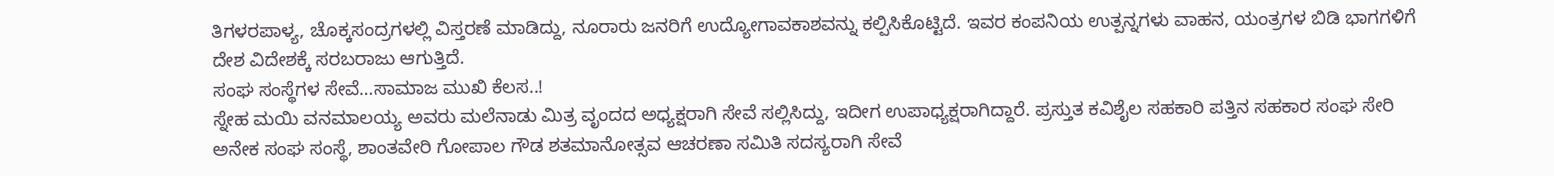ತಿಗಳರಪಾಳ್ಯ, ಚೊಕ್ಕಸಂದ್ರಗಳಲ್ಲಿ ವಿಸ್ತರಣೆ ಮಾಡಿದ್ದು, ನೂರಾರು ಜನರಿಗೆ ಉದ್ಯೋಗಾವಕಾಶವನ್ನು ಕಲ್ಪಿಸಿಕೊಟ್ಟಿದೆ. ಇವರ ಕಂಪನಿಯ ಉತ್ಪನ್ನಗಳು ವಾಹನ, ಯಂತ್ರಗಳ ಬಿಡಿ ಭಾಗಗಳಿಗೆ ದೇಶ ವಿದೇಶಕ್ಕೆ ಸರಬರಾಜು ಆಗುತ್ತಿದೆ.
ಸಂಘ ಸಂಸ್ಥೆಗಳ ಸೇವೆ…ಸಾಮಾಜ ಮುಖಿ ಕೆಲಸ..!
ಸ್ನೇಹ ಮಯಿ ವನಮಾಲಯ್ಯ ಅವರು ಮಲೆನಾಡು ಮಿತ್ರ ವೃಂದದ ಅಧ್ಯಕ್ಷರಾಗಿ ಸೇವೆ ಸಲ್ಲಿಸಿದ್ದು, ಇದೀಗ ಉಪಾಧ್ಯಕ್ಷರಾಗಿದ್ದಾರೆ. ಪ್ರಸ್ತುತ ಕವಿಶೈಲ ಸಹಕಾರಿ ಪತ್ತಿನ ಸಹಕಾರ ಸಂಘ ಸೇರಿ ಅನೇಕ ಸಂಘ ಸಂಸ್ಥೆ, ಶಾಂತವೇರಿ ಗೋಪಾಲ ಗೌಡ ಶತಮಾನೋತ್ಸವ ಆಚರಣಾ ಸಮಿತಿ ಸದಸ್ಯರಾಗಿ ಸೇವೆ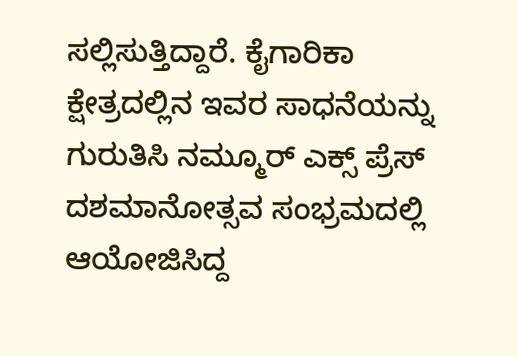ಸಲ್ಲಿಸುತ್ತಿದ್ದಾರೆ. ಕೈಗಾರಿಕಾ ಕ್ಷೇತ್ರದಲ್ಲಿನ ಇವರ ಸಾಧನೆಯನ್ನು ಗುರುತಿಸಿ ನಮ್ಮೂರ್ ಎಕ್ಸ್ ಪ್ರೆಸ್ ದಶಮಾನೋತ್ಸವ ಸಂಭ್ರಮದಲ್ಲಿ ಆಯೋಜಿಸಿದ್ದ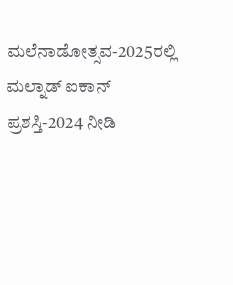ಮಲೆನಾಡೋತ್ಸವ-2025ರಲ್ಲಿ ಮಲ್ನಾಡ್ ಐಕಾನ್ ಪ್ರಶಸ್ತಿ-2024 ನೀಡಿ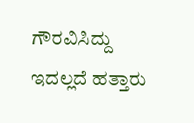ಗೌರವಿಸಿದ್ದು ಇದಲ್ಲದೆ ಹತ್ತಾರು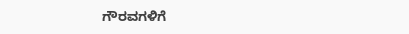ಗೌರವಗಳಿಗೆ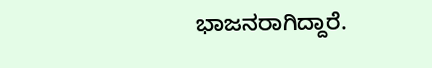ಭಾಜನರಾಗಿದ್ದಾರೆ.